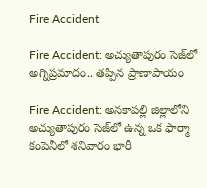Fire Accident

Fire Accident: అచ్యుతాపురం సెజ్‌లో అగ్నిప్రమాదం.. తప్పిన ప్రాణాపాయం

Fire Accident: అనకాపల్లి జిల్లాలోని అచ్యుతాపురం సెజ్‌లో ఉన్న ఒక ఫార్మా కంపెనీలో శనివారం భారీ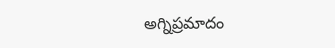అగ్నిప్రమాదం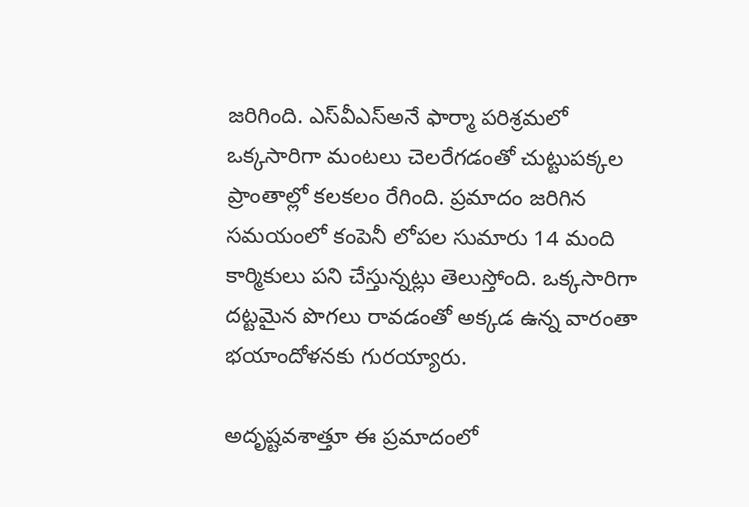జరిగింది. ఎస్‌వీఎస్అనే ఫార్మా పరిశ్రమలో ఒక్కసారిగా మంటలు చెలరేగడంతో చుట్టుపక్కల ప్రాంతాల్లో కలకలం రేగింది. ప్రమాదం జరిగిన సమయంలో కంపెనీ లోపల సుమారు 14 మంది కార్మికులు పని చేస్తున్నట్లు తెలుస్తోంది. ఒక్కసారిగా దట్టమైన పొగలు రావడంతో అక్కడ ఉన్న వారంతా భయాందోళనకు గురయ్యారు.

అదృష్టవశాత్తూ ఈ ప్రమాదంలో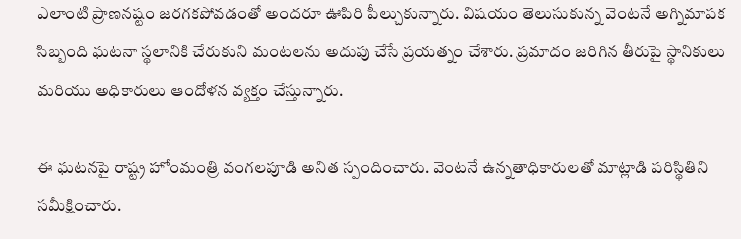ఎలాంటి ప్రాణనష్టం జరగకపోవడంతో అందరూ ఊపిరి పీల్చుకున్నారు. విషయం తెలుసుకున్న వెంటనే అగ్నిమాపక సిబ్బంది ఘటనా స్థలానికి చేరుకుని మంటలను అదుపు చేసే ప్రయత్నం చేశారు. ప్రమాదం జరిగిన తీరుపై స్థానికులు మరియు అధికారులు ఆందోళన వ్యక్తం చేస్తున్నారు.

ఈ ఘటనపై రాష్ట్ర హోంమంత్రి వంగలపూడి అనిత స్పందించారు. వెంటనే ఉన్నతాధికారులతో మాట్లాడి పరిస్థితిని సమీక్షించారు.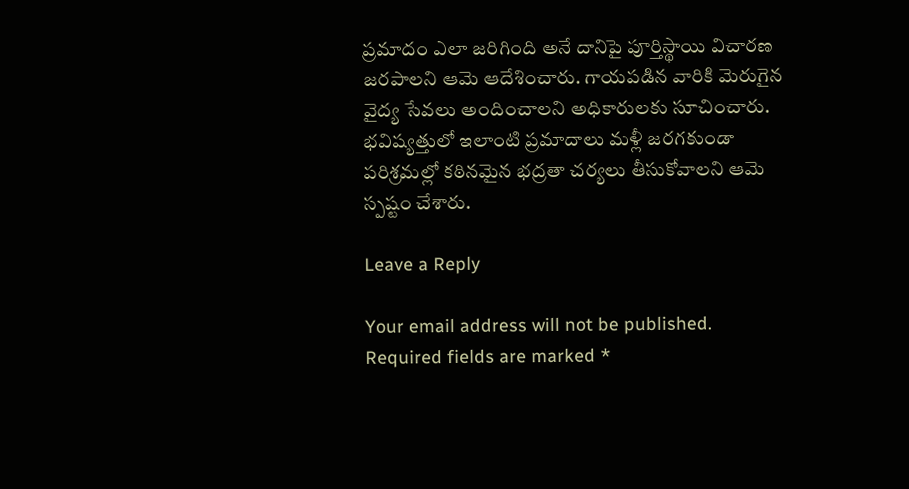ప్రమాదం ఎలా జరిగింది అనే దానిపై పూర్తిస్థాయి విచారణ జరపాలని ఆమె ఆదేశించారు. గాయపడిన వారికి మెరుగైన వైద్య సేవలు అందించాలని అధికారులకు సూచించారు. భవిష్యత్తులో ఇలాంటి ప్రమాదాలు మళ్లీ జరగకుండా పరిశ్రమల్లో కఠినమైన భద్రతా చర్యలు తీసుకోవాలని ఆమె స్పష్టం చేశారు.

Leave a Reply

Your email address will not be published. Required fields are marked *